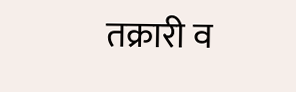तक्रारी व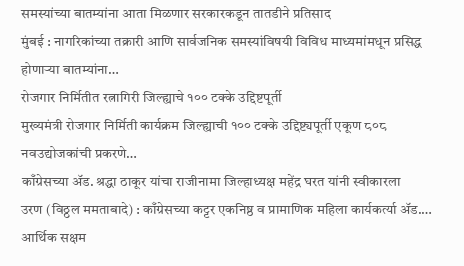समस्यांच्या बातम्यांना आता मिळणार सरकारकडून तातडीने प्रतिसाद
मुंबई : नागरिकांच्या तक्रारी आणि सार्वजनिक समस्यांविषयी विविध माध्यमांमधून प्रसिद्ध होणाऱ्या बातम्यांना…
रोजगार निर्मितीत रत्नागिरी जिल्ह्याचे १०० टक्के उद्दिष्टपूर्ती
मुख्यमंत्री रोजगार निर्मिती कार्यक्रम जिल्ह्याची १०० टक्के उद्दिष्ट्यपूर्ती एकूण ८०८ नवउद्योजकांची प्रकरणे…
काँग्रेसच्या ॲड. श्रद्धा ठाकूर यांचा राजीनामा जिल्हाध्यक्ष महेंद्र घरत यांनी स्वीकारला
उरण (विठ्ठल ममताबादे) : काँग्रेसच्या कट्टर एकनिष्ठ व प्रामाणिक महिला कार्यकर्त्या ॲड.…
आर्थिक सक्षम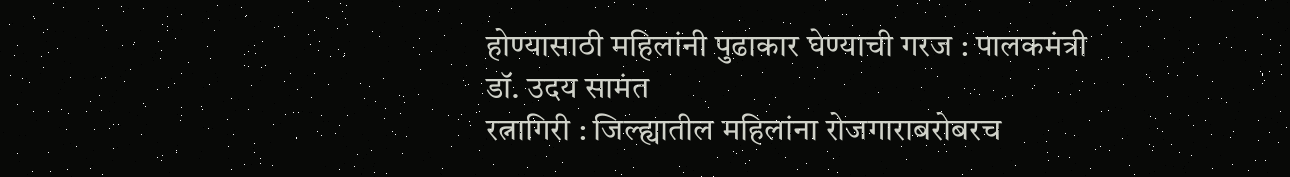होण्यासाठी महिलांनी पुढाकार घेण्याची गरज : पालकमंत्री डॉ. उदय सामंत
रत्नागिरी : जिल्ह्यातील महिलांना रोजगाराबरोबरच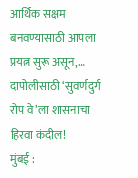आर्थिक सक्षम बनवण्यासाठी आपला प्रयत्न सुरू असून,…
दापोलीसाठी ‘सुवर्णदुर्ग रोप वे’ला शासनाचा हिरवा कंदील!
मुंबई :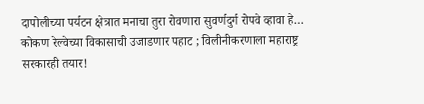दापोलीच्या पर्यटन क्षेत्रात मनाचा तुरा रोवणारा सुवर्णदुर्ग रोपवे व्हावा हे…
कोकण रेल्वेच्या विकासाची उजाडणार पहाट ; विलीनीकरणाला महाराष्ट्र सरकारही तयार!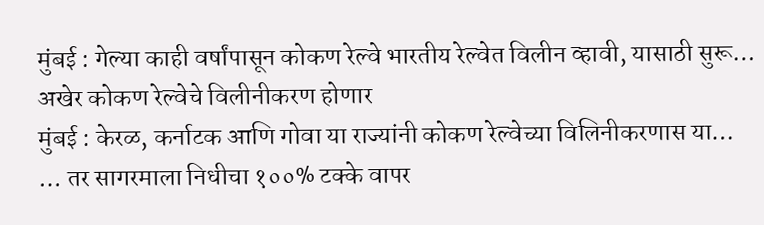मुंबई : गेल्या काही वर्षांपासून कोकण रेल्वे भारतीय रेल्वेत विलीन व्हावी, यासाठी सुरू…
अखेर कोकण रेल्वेचे विलीनीकरण होणार
मुंबई : केरळ, कर्नाटक आणि गोवा या राज्यांनी कोकण रेल्वेच्या विलिनीकरणास या…
… तर सागरमाला निधीचा १००% टक्के वापर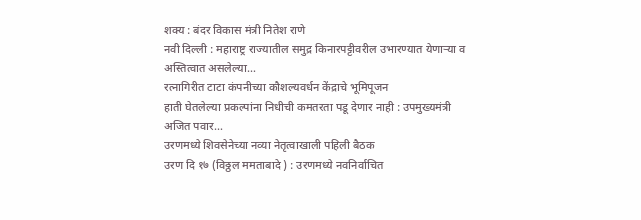शक्य : बंदर विकास मंत्री नितेश राणे
नवी दिल्ली : महाराष्ट्र राज्यातील समुद्र किनारपट्टीवरील उभारण्यात येणाऱ्या व अस्तित्वात असलेल्या…
रत्नागिरीत टाटा कंपनीच्या कौशल्यवर्धन केंद्राचे भूमिपूजन
हाती घेतलेल्या प्रकल्पांना निधीची कमतरता पडू देणार नाही : उपमुख्यमंत्री अजित पवार…
उरणमध्ये शिवसेनेच्या नव्या नेतृत्वाखाली पहिली बैठक
उरण दि १७ (विठ्ठल ममताबादे ) : उरणमध्ये नवनिर्वाचित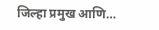जिल्हा प्रमुख आणि…